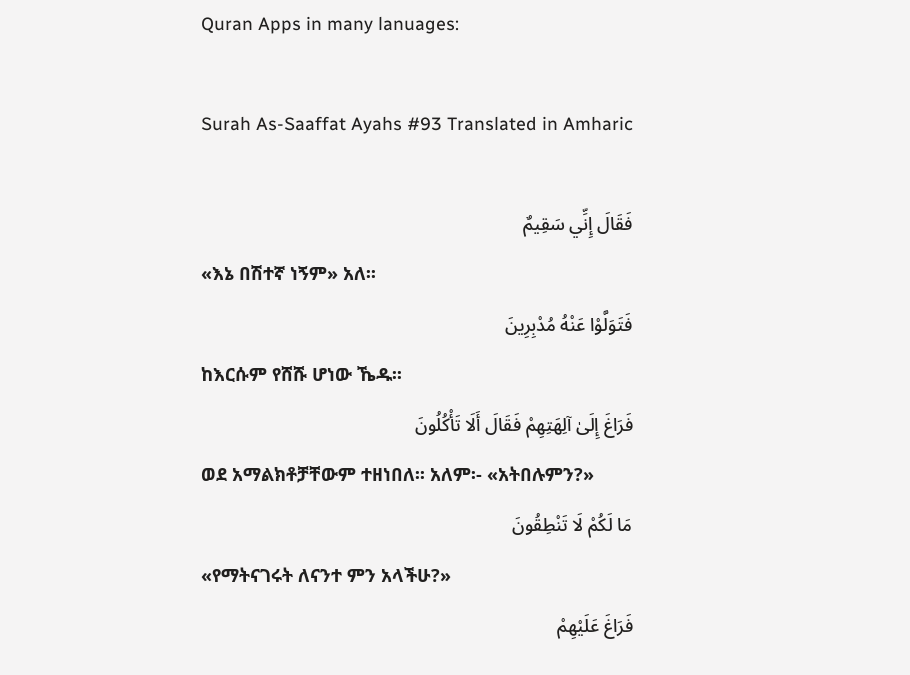Quran Apps in many lanuages:

Surah As-Saaffat Ayahs #93 Translated in Amharic

فَقَالَ إِنِّي سَقِيمٌ
«እኔ በሽተኛ ነኝም» አለ፡፡
فَتَوَلَّوْا عَنْهُ مُدْبِرِينَ
ከእርሱም የሸሹ ሆነው ኼዱ፡፡
فَرَاغَ إِلَىٰ آلِهَتِهِمْ فَقَالَ أَلَا تَأْكُلُونَ
ወደ አማልክቶቻቸውም ተዘነበለ፡፡ አለም፡- «አትበሉምን?»
مَا لَكُمْ لَا تَنْطِقُونَ
«የማትናገሩት ለናንተ ምን አላችሁ?»
فَرَاغَ عَلَيْهِمْ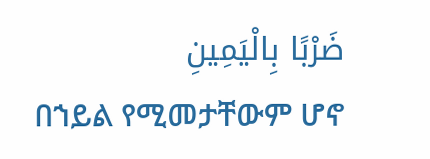ضَرْبًا بِالْيَمِينِ
በኀይል የሚመታቸውም ሆኖ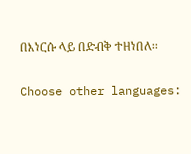በእነርሱ ላይ በድብቅ ተዘነበለ፡፡

Choose other languages: